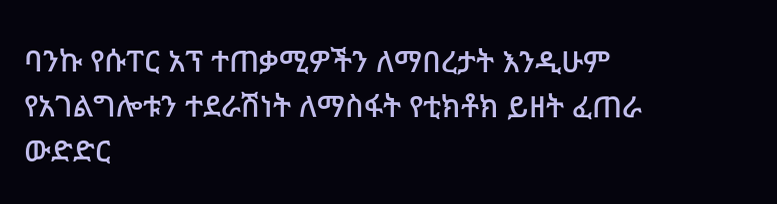ባንኩ የሱፐር አፕ ተጠቃሚዎችን ለማበረታት እንዲሁም የአገልግሎቱን ተደራሽነት ለማስፋት የቲክቶክ ይዘት ፈጠራ ውድድር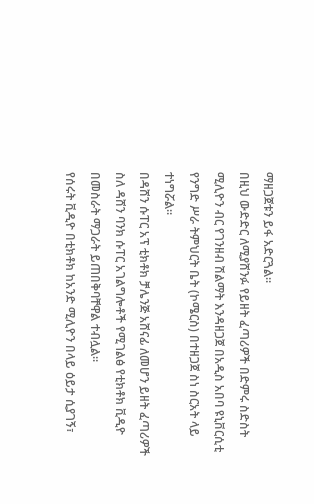ማዘጋጀቱን ይፋ አድርጓል።
በዚህ ውድድር ለሚያሸንፉ የይዘት ፈጣሪዎች በድምሩ ስድስት ሚሊዮን ብር የገንዘብ ሽልማት እንዳዘጋጀ በአዲስ አበባ ዩኒቨርሲቲ የንግድ ሥራ ትምህርት ቤት (ኮሜርስ) በተዘጋጀ ስነ ስርአት ላይ ተነግሯል።
በዳሸን ሱፐር አፕ ቲክቶክ ቻሌንጅ አሸናፊ ለመሆን ይዘት ፈጣሪዎች ስለ ዳሸን ባንክ ሱፐር አገልግሎቶች የሚገልፅ የቲክቶክ ቪዲዮ በመስራት ማጋራት ይጠበቅባቸዋል ተብሏል።
የሰሩት ቪዲዮ በቲክቶክ ከአንድ ሚሊዮን በላይ ዕይታ ሲያገኝ፣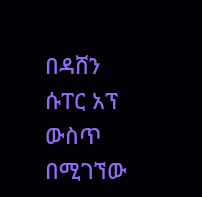በዳሸን ሱፐር አፕ ውስጥ በሚገኘው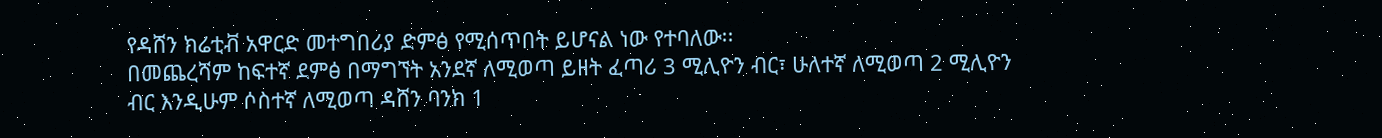የዳሸን ክሬቲቭ አዋርድ መተግበሪያ ድምፅ የሚሰጥበት ይሆናል ነው የተባለው፡፡
በመጨረሻም ከፍተኛ ደምፅ በማግኘት አንደኛ ለሚወጣ ይዘት ፈጣሪ 3 ሚሊዮን ብር፣ ሁለተኛ ለሚወጣ 2 ሚሊዮን ብር እንዲሁም ሶስተኛ ለሚወጣ ዳሸን ባንክ 1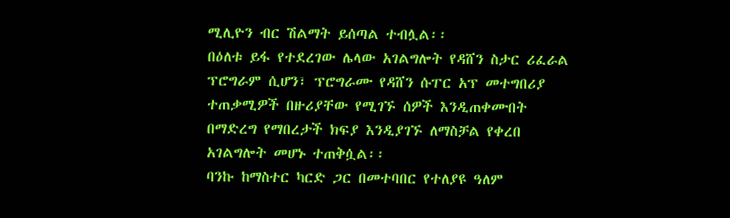ሚሊዮን ብር ሽልማት ይሰጣል ተብሏል፡፡
በዕለቱ ይፋ የተደረገው ሌላው አገልግሎት የዳሸን ስታር ሪፈራል ፕሮግራም ሲሆን፣ ፕሮግራሙ የዳሸን ሱፐር አፕ መተግበሪያ ተጠቃሚዎች በዙሪያቸው የሚገኙ ሰዎች እንዲጠቀሙበት በማድረግ የማበረታች ክፍያ እንዲያገኙ ለማስቻል የቀረበ አገልግሎት መሆኑ ተጠቅሷል፡፡
ባንኩ ከማስተር ካርድ ጋር በመተባበር የተለያዩ ዓለም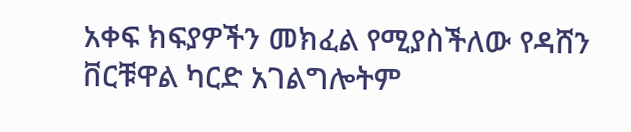አቀፍ ክፍያዎችን መክፈል የሚያስችለው የዳሸን ቨርቹዋል ካርድ አገልግሎትም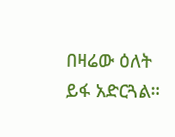በዛሬው ዕለት ይፋ አድርጓል።